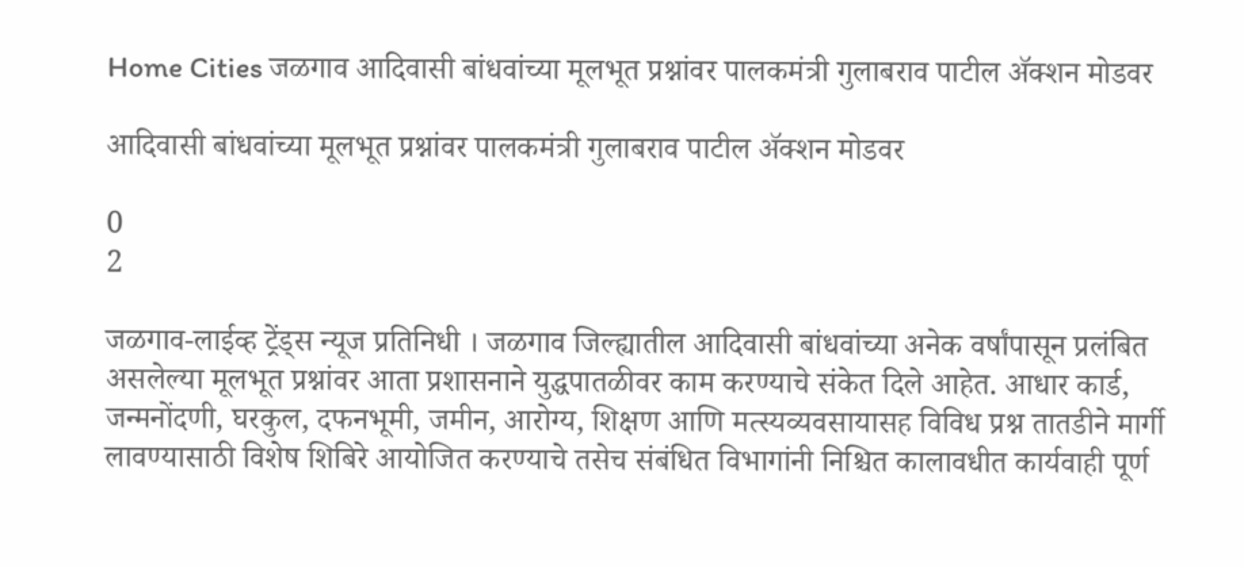Home Cities जळगाव आदिवासी बांधवांच्या मूलभूत प्रश्नांवर पालकमंत्री गुलाबराव पाटील ॲक्शन मोडवर

आदिवासी बांधवांच्या मूलभूत प्रश्नांवर पालकमंत्री गुलाबराव पाटील ॲक्शन मोडवर

0
2

जळगाव-लाईव्ह ट्रेंड्स न्यूज प्रतिनिधी । जळगाव जिल्ह्यातील आदिवासी बांधवांच्या अनेक वर्षांपासून प्रलंबित असलेल्या मूलभूत प्रश्नांवर आता प्रशासनाने युद्धपातळीवर काम करण्याचे संकेत दिले आहेत. आधार कार्ड, जन्मनोंदणी, घरकुल, दफनभूमी, जमीन, आरोग्य, शिक्षण आणि मत्स्यव्यवसायासह विविध प्रश्न तातडीने मार्गी लावण्यासाठी विशेष शिबिरे आयोजित करण्याचे तसेच संबंधित विभागांनी निश्चित कालावधीत कार्यवाही पूर्ण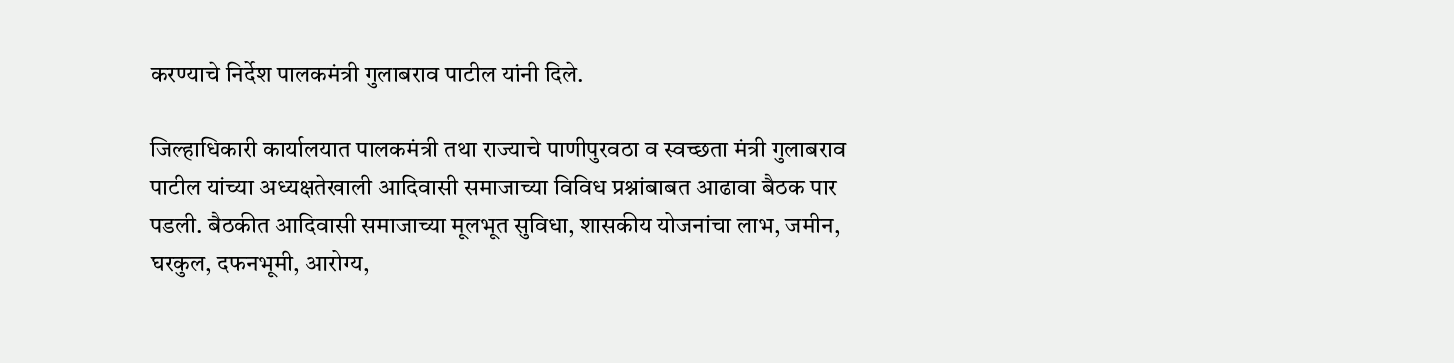करण्याचे निर्देश पालकमंत्री गुलाबराव पाटील यांनी दिले.

जिल्हाधिकारी कार्यालयात पालकमंत्री तथा राज्याचे पाणीपुरवठा व स्वच्छता मंत्री गुलाबराव पाटील यांच्या अध्यक्षतेखाली आदिवासी समाजाच्या विविध प्रश्नांबाबत आढावा बैठक पार पडली. बैठकीत आदिवासी समाजाच्या मूलभूत सुविधा, शासकीय योजनांचा लाभ, जमीन, घरकुल, दफनभूमी, आरोग्य,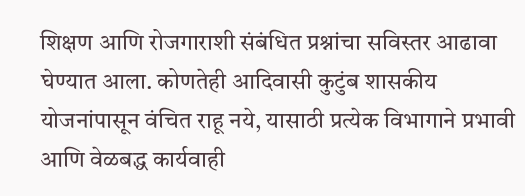शिक्षण आणि रोजगाराशी संबंधित प्रश्नांचा सविस्तर आढावा घेण्यात आला. कोणतेही आदिवासी कुटुंब शासकीय योजनांपासून वंचित राहू नये, यासाठी प्रत्येक विभागाने प्रभावी आणि वेळबद्ध कार्यवाही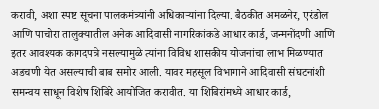करावी, अशा स्पष्ट सूचना पालकमंत्र्यांनी अधिकाऱ्यांना दिल्या. बैठकीत अमळनेर, एरंडोल आणि पाचोरा तालुक्यातील अनेक आदिवासी नागरिकांकडे आधार कार्ड, जन्मनोंदणी आणि इतर आवश्यक कागदपत्रे नसल्यामुळे त्यांना विविध शासकीय योजनांचा लाभ मिळण्यात अडचणी येत असल्याची बाब समोर आली. यावर महसूल विभागाने आदिवासी संघटनांशी समन्वय साधून विशेष शिबिरे आयोजित करावीत. या शिबिरांमध्ये आधार कार्ड,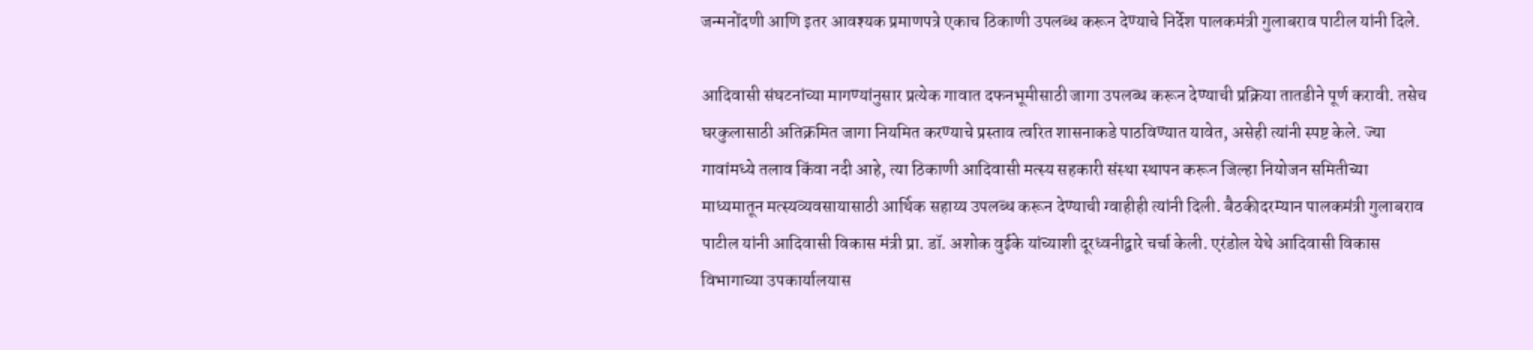जन्मनोंदणी आणि इतर आवश्यक प्रमाणपत्रे एकाच ठिकाणी उपलब्ध करून देण्याचे निर्देश पालकमंत्री गुलाबराव पाटील यांनी दिले.

आदिवासी संघटनांच्या मागण्यांनुसार प्रत्येक गावात दफनभूमीसाठी जागा उपलब्ध करून देण्याची प्रक्रिया तातडीने पूर्ण करावी. तसेच घरकुलासाठी अतिक्रमित जागा नियमित करण्याचे प्रस्ताव त्वरित शासनाकडे पाठविण्यात यावेत, असेही त्यांनी स्पष्ट केले. ज्या गावांमध्ये तलाव किंवा नदी आहे, त्या ठिकाणी आदिवासी मत्स्य सहकारी संस्था स्थापन करून जिल्हा नियोजन समितीच्या माध्यमातून मत्स्यव्यवसायासाठी आर्थिक सहाय्य उपलब्ध करून देण्याची ग्वाहीही त्यांनी दिली. बैठकीदरम्यान पालकमंत्री गुलाबराव पाटील यांनी आदिवासी विकास मंत्री प्रा. डॉ. अशोक वुईके यांच्याशी दूरध्वनीद्वारे चर्चा केली. एरंडोल येथे आदिवासी विकास विभागाच्या उपकार्यालयास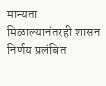मान्यता मिळाल्यानंतरही शासन निर्णय प्रलंबित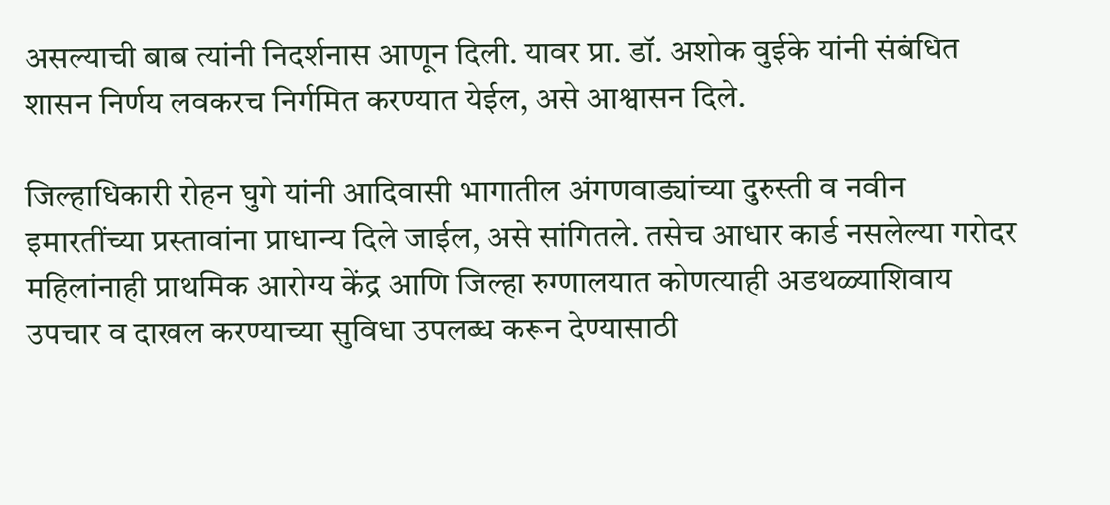असल्याची बाब त्यांनी निदर्शनास आणून दिली. यावर प्रा. डॉ. अशोक वुईके यांनी संबंधित शासन निर्णय लवकरच निर्गमित करण्यात येईल, असे आश्वासन दिले.

जिल्हाधिकारी रोहन घुगे यांनी आदिवासी भागातील अंगणवाड्यांच्या दुरुस्ती व नवीन इमारतींच्या प्रस्तावांना प्राधान्य दिले जाईल, असे सांगितले. तसेच आधार कार्ड नसलेल्या गरोदर महिलांनाही प्राथमिक आरोग्य केंद्र आणि जिल्हा रुग्णालयात कोणत्याही अडथळ्याशिवाय उपचार व दाखल करण्याच्या सुविधा उपलब्ध करून देण्यासाठी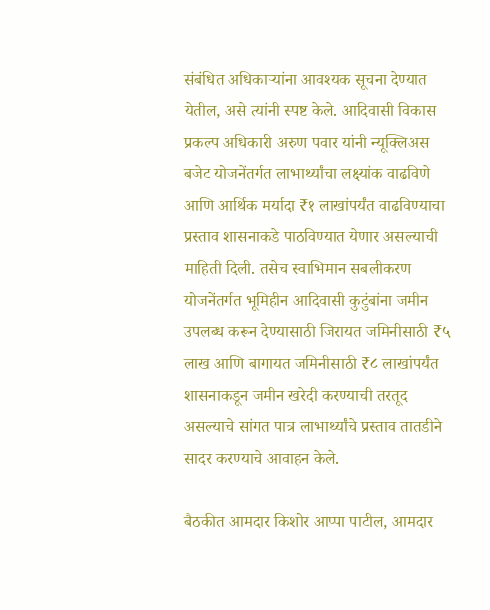संबंधित अधिकाऱ्यांना आवश्यक सूचना देण्यात येतील, असे त्यांनी स्पष्ट केले. आदिवासी विकास प्रकल्प अधिकारी अरुण पवार यांनी न्यूक्लिअस बजेट योजनेंतर्गत लाभार्थ्यांचा लक्ष्यांक वाढविणे आणि आर्थिक मर्यादा ₹१ लाखांपर्यंत वाढविण्याचा प्रस्ताव शासनाकडे पाठविण्यात येणार असल्याची माहिती दिली. तसेच स्वाभिमान सबलीकरण योजनेंतर्गत भूमिहीन आदिवासी कुटुंबांना जमीन उपलब्ध करून देण्यासाठी जिरायत जमिनीसाठी ₹५ लाख आणि बागायत जमिनीसाठी ₹८ लाखांपर्यंत शासनाकडून जमीन खरेदी करण्याची तरतूद असल्याचे सांगत पात्र लाभार्थ्यांचे प्रस्ताव तातडीने सादर करण्याचे आवाहन केले.

बैठकीत आमदार किशोर आप्पा पाटील, आमदार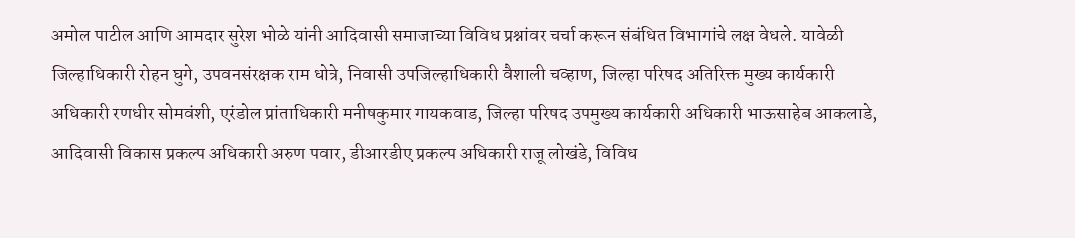अमोल पाटील आणि आमदार सुरेश भोळे यांनी आदिवासी समाजाच्या विविध प्रश्नांवर चर्चा करून संबंधित विभागांचे लक्ष वेधले. यावेळी जिल्हाधिकारी रोहन घुगे, उपवनसंरक्षक राम धोत्रे, निवासी उपजिल्हाधिकारी वैशाली चव्हाण, जिल्हा परिषद अतिरिक्त मुख्य कार्यकारी अधिकारी रणधीर सोमवंशी, एरंडोल प्रांताधिकारी मनीषकुमार गायकवाड, जिल्हा परिषद उपमुख्य कार्यकारी अधिकारी भाऊसाहेब आकलाडे, आदिवासी विकास प्रकल्प अधिकारी अरुण पवार, डीआरडीए प्रकल्प अधिकारी राजू लोखंडे, विविध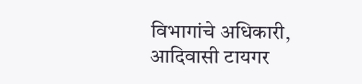विभागांचे अधिकारी, आदिवासी टायगर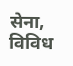सेना, विविध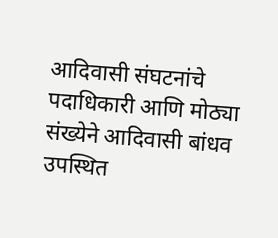आदिवासी संघटनांचे पदाधिकारी आणि मोठ्या संख्येने आदिवासी बांधव उपस्थित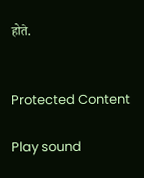होते.


Protected Content

Play sound